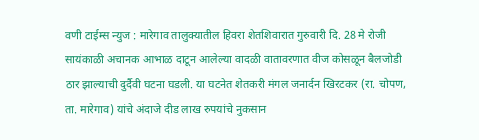वणी टाईम्स न्युज : मारेगाव तालुक्यातील हिवरा शेतशिवारात गुरुवारी दि. 28 मे रोजी सायंकाळी अचानक आभाळ दाटून आलेल्या वादळी वातावरणात वीज कोसळून बैलजोडी ठार झाल्याची दुर्दैवी घटना घडली. या घटनेत शेतकरी मंगल जनार्दन खिरटकर (रा. चोपण, ता. मारेगाव) यांचे अंदाजे दीड लाख रुपयांचे नुकसान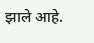झाले आहे.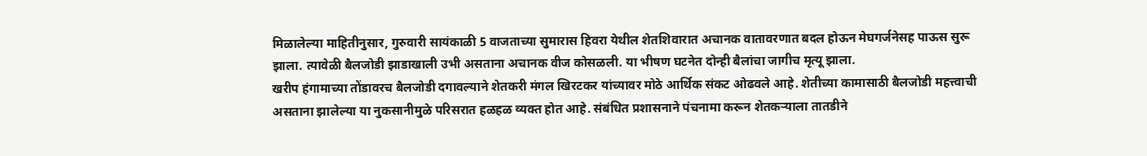मिळालेल्या माहितीनुसार, गुरुवारी सायंकाळी 5 वाजताच्या सुमारास हिवरा येथील शेतशिवारात अचानक वातावरणात बदल होऊन मेघगर्जनेसह पाऊस सुरू झाला. त्यावेळी बैलजोडी झाडाखाली उभी असताना अचानक वीज कोसळली. या भीषण घटनेत दोन्ही बैलांचा जागीच मृत्यू झाला.
खरीप हंगामाच्या तोंडावरच बैलजोडी दगावल्याने शेतकरी मंगल खिरटकर यांच्यावर मोठे आर्थिक संकट ओढवले आहे. शेतीच्या कामासाठी बैलजोडी महत्त्वाची असताना झालेल्या या नुकसानीमुळे परिसरात हळहळ व्यक्त होत आहे. संबंधित प्रशासनाने पंचनामा करून शेतकऱ्याला तातडीने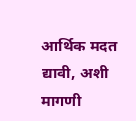आर्थिक मदत द्यावी, अशी मागणी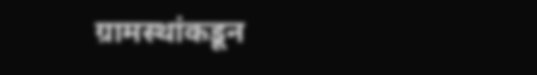ग्रामस्थांकडून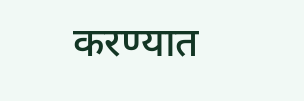करण्यात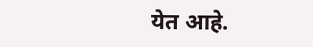येत आहे.